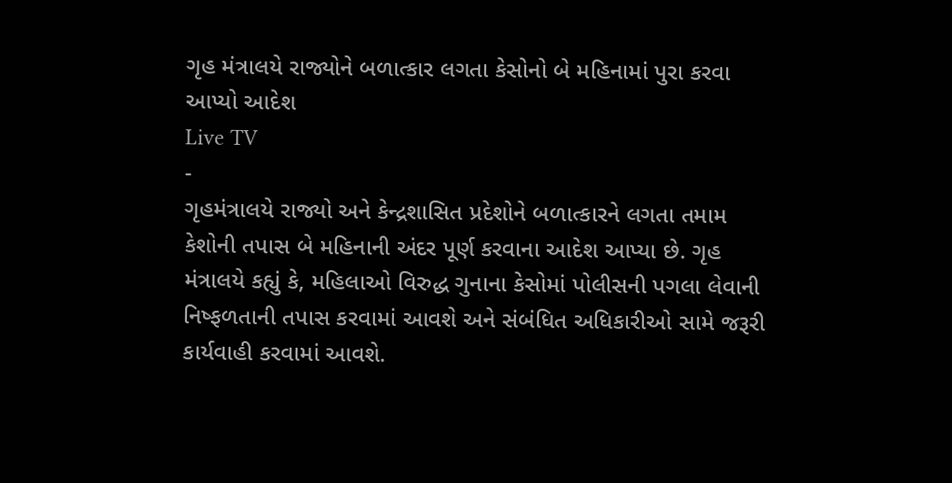ગૃહ મંત્રાલયે રાજ્યોને બળાત્કાર લગતા કેસોનો બે મહિનામાં પુરા કરવા આપ્યો આદેશ
Live TV
-
ગૃહમંત્રાલયે રાજ્યો અને કેન્દ્રશાસિત પ્રદેશોને બળાત્કારને લગતા તમામ કેશોની તપાસ બે મહિનાની અંદર પૂર્ણ કરવાના આદેશ આપ્યા છે. ગૃહ મંત્રાલયે કહ્યું કે, મહિલાઓ વિરુદ્ધ ગુનાના કેસોમાં પોલીસની પગલા લેવાની નિષ્ફળતાની તપાસ કરવામાં આવશે અને સંબંધિત અધિકારીઓ સામે જરૂરી કાર્યવાહી કરવામાં આવશે.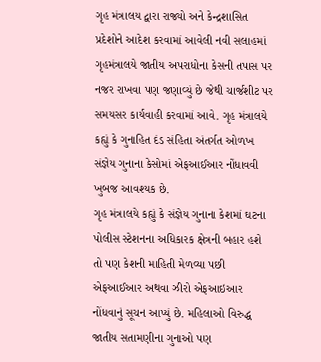ગૃહ મંત્રાલય દ્વારા રાજ્યો અને કેન્દ્રશાસિત પ્રદેશોને આદેશ કરવામાં આવેલી નવી સલાહમાં ગૃહમંત્રાલયે જાતીય અપરાધોના કેસની તપાસ પર નજર રાખવા પણ જણાવ્યું છે જેથી ચાર્જશીટ પર સમયસર કાર્યવાહી કરવામાં આવે. ગૃહ મંત્રાલયે કહ્યું કે ગુનાહિત દંડ સંહિતા અંતર્ગત ઓળખ સંજ્ઞેય ગુનાના કેસોમાં એફઆઈઆર નોંધાવવી ખુબજ આવશ્યક છે.
ગૃહ મંત્રાલયે કહ્યું કે સંજ્ઞેય ગુનાના કેશમાં ઘટના પોલીસ સ્ટેશનના અધિકારક ક્ષેત્રની બહાર હશે તો પણ કેશની માહિતી મેળવ્યા પછી એફઆઈઆર અથવા ઝીરો એફઆઇઆર નોંધવાનું સૂચન આપ્યું છે. મહિલાઓ વિરુદ્ધ જાતીય સતામણીના ગુનાઓ પણ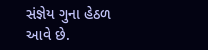સંજ્ઞેય ગુના હેઠળ આવે છે.